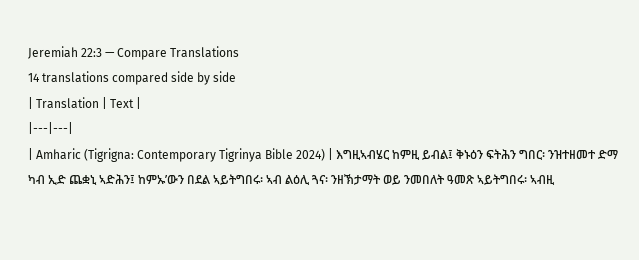Jeremiah 22:3 — Compare Translations
14 translations compared side by side
| Translation | Text |
|---|---|
| Amharic (Tigrigna: Contemporary Tigrinya Bible 2024) | እግዚኣብሄር ከምዚ ይብል፤ ቅኑዕን ፍትሕን ግበር፡ ንዝተዘመተ ድማ ካብ ኢድ ጨቋኒ ኣድሕን፤ ከምኡ’ውን በደል ኣይትግበሩ፡ ኣብ ልዕሊ ጓና፡ ንዘኽታማት ወይ ንመበለት ዓመጽ ኣይትግበሩ፡ ኣብዚ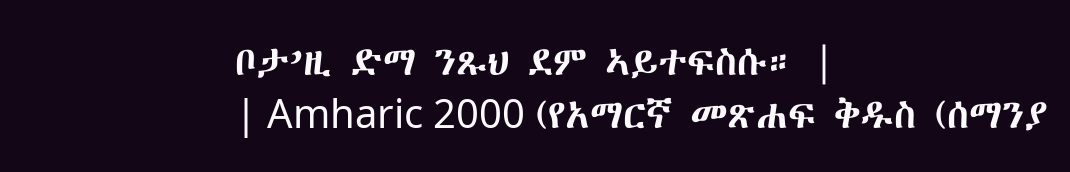ቦታ’ዚ ድማ ንጹህ ደም ኣይተፍስሱ። |
| Amharic 2000 (የአማርኛ መጽሐፍ ቅዱስ (ሰማንያ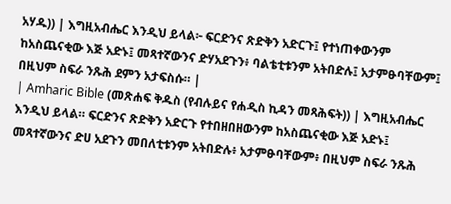አሃዱ)) | እግዚአብሔር እንዲህ ይላል፦ ፍርድንና ጽድቅን አድርጉ፤ የተነጠቀውንም ከአስጨናቂው እጅ አድኑ፤ መጻተኛውንና ድሃአደጉን፥ ባልቴቲቱንም አትበድሉ፤ አታምፁባቸውም፤ በዚህም ስፍራ ንጹሕ ደምን አታፍስሱ። |
| Amharic Bible (መጽሐፍ ቅዱስ (የብሉይና የሐዲስ ኪዳን መጻሕፍት)) | እግዚአብሔር እንዲህ ይላል። ፍርድንና ጽድቅን አድርጉ የተበዘበዘውንም ከአስጨናቂው እጅ አድኑ፤ መጻተኛውንና ድሀ አደጉን መበለቲቱንም አትበድሉ፥ አታምፁባቸውም፥ በዚህም ስፍራ ንጹሕ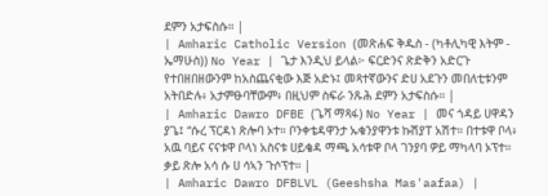ደምን አታፍስሱ። |
| Amharic Catholic Version (መጽሐፍ ቅዱስ - (ካቶሊካዊ እትም - ኤማሁስ)) No Year | ጌታ እንዲህ ይላል፦ ፍርድንና ጽድቅን አድርጉ የተበዘበዘውንም ከአስጨናቂው እጅ አድኑ፤ መጻተኛውንና ድሀ አደጉን መበለቲቱንም አትበድሉ፥ አታምፁባቸውም፥ በዚህም ስፍራ ንጹሕ ደምን አታፍስሱ። |
| Amharic Dawro DFBE (ጌሻ ማጻፋ) No Year | መና ጎዳይ ሀዋዳን ያጌ፤ “ሱረ ፕርዳነ ጽሎባ ኦተ። ቦንቀቴዳዋንታ ኡቁንያዋንቱ ኩሽያፐ አሽተ። በተቱዋ ቦላ፥ አዉ ባይና ናናቱዋ ቦላነ አስናቱ ሀይቄዳ ማጫ አሳቱዋ ቦላ ገንያባ ዎይ ማካላባ ኦፕተ። ቃይ ጽሎ አሳ ሱ ሀ ሳኣን ጉሶፕተ። |
| Amharic Dawro DFBLVL (Geeshsha Mas'aafaa) |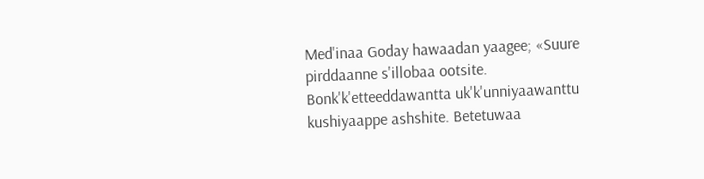Med'inaa Goday hawaadan yaagee; «Suure pirddaanne s'illobaa ootsite. Bonk'k'etteeddawantta uk'k'unniyaawanttu kushiyaappe ashshite. Betetuwaa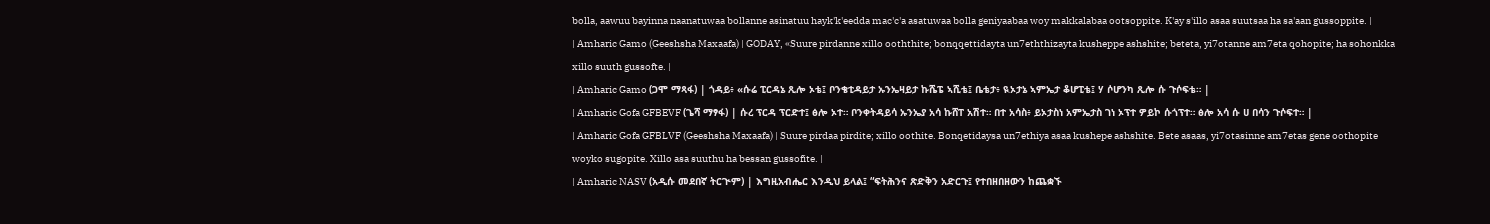bolla, aawuu bayinna naanatuwaa bollanne asinatuu hayk'k'eedda mac'c'a asatuwaa bolla geniyaabaa woy makkalabaa ootsoppite. K'ay s'illo asaa suutsaa ha sa'aan gussoppite. |
| Amharic Gamo (Geeshsha Maxaafa) | GODAY, «Suure pirdanne xillo ooththite; bonqqettidayta un7eththizayta kusheppe ashshite; beteta, yi7otanne am7eta qohopite; ha sohonkka xillo suuth gussofte. |
| Amharic Gamo (ጋሞ ማጻፋ) | ጎዳይ፥ «ሱሬ ፒርዳኔ ጺሎ ኦቴ፤ ቦንቄቲዳይታ ኡንኤዛይታ ኩሼፔ ኣሺቴ፤ ቤቴታ፥ ዪኦታኔ ኣምኤታ ቆሆፒቴ፤ ሃ ሶሆንካ ጺሎ ሱ ጉሶፍቴ። |
| Amharic Gofa GFBEVF (ጌሻ ማፃፋ) | ሱረ ፕርዳ ፕርድተ፤ ፅሎ ኦተ። ቦንቀትዳይሳ ኡንኤያ አሳ ኩሸፐ አሽተ። በተ አሳስ፥ ይኦታስነ አምኤታስ ገነ ኦፕተ ዎይኮ ሱጎፕተ። ፅሎ አሳ ሱ ሀ በሳን ጉሶፍተ። |
| Amharic Gofa GFBLVF (Geeshsha Maxaafa) | Suure pirdaa pirdite; xillo oothite. Bonqetidaysa un7ethiya asaa kushepe ashshite. Bete asaas, yi7otasinne am7etas gene oothopite woyko sugopite. Xillo asa suuthu ha bessan gussofite. |
| Amharic NASV (አዲሱ መደበኛ ትርጒም) | እግዚአብሔር እንዲህ ይላል፤ “ፍትሕንና ጽድቅን አድርጉ፤ የተበዘበዘውን ከጨቋኙ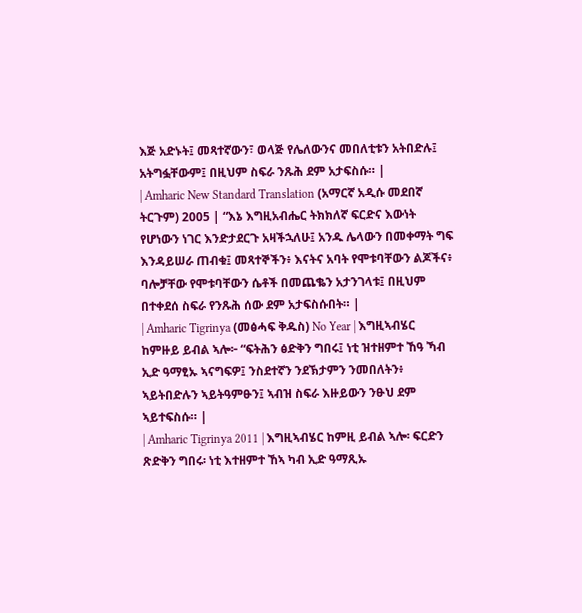እጅ አድኑት፤ መጻተኛውን፣ ወላጅ የሌለውንና መበለቲቱን አትበድሉ፤ አትግፏቸውም፤ በዚህም ስፍራ ንጹሕ ደም አታፍስሱ። |
| Amharic New Standard Translation (አማርኛ አዲሱ መደበኛ ትርጉም) 2005 | “እኔ እግዚአብሔር ትክክለኛ ፍርድና እውነት የሆነውን ነገር እንድታደርጉ አዛችኋለሁ፤ አንዱ ሌላውን በመቀማት ግፍ እንዳይሠራ ጠብቁ፤ መጻተኞችን፥ እናትና አባት የሞቱባቸውን ልጆችና፥ ባሎቻቸው የሞቱባቸውን ሴቶች በመጨቈን አታንገላቱ፤ በዚህም በተቀደሰ ስፍራ የንጹሕ ሰው ደም አታፍስሱበት። |
| Amharic Tigrinya (መፅሓፍ ቅዱስ) No Year | እግዚኣብሄር ከምዙይ ይብል ኣሎ፦ “ፍትሕን ፅድቅን ግበሩ፤ ነቲ ዝተዘምተ ኸዓ ኻብ ኢድ ዓማፂኡ ኣናግፍዎ፤ ንስደተኛን ንደኽታምን ንመበለትን፥ ኣይትበድሉን ኣይትዓምፁን፤ ኣብዝ ስፍራ እዙይውን ንፁህ ደም ኣይተፍስሱ። |
| Amharic Tigrinya 2011 | እግዚኣብሄር ከምዚ ይብል ኣሎ፡ ፍርድን ጽድቅን ግበሩ፡ ነቲ እተዘምተ ኸኣ ካብ ኢድ ዓማጺኡ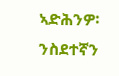ኣድሕንዎ፡ ንስደተኛን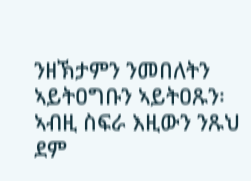ንዘኽታምን ንመበለትን ኣይትዐግቡን ኣይትዐጹን፡ ኣብዚ ስፍራ እዚውን ንጹህ ደም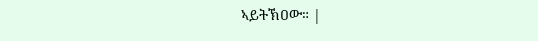ኣይትኽዐው። |